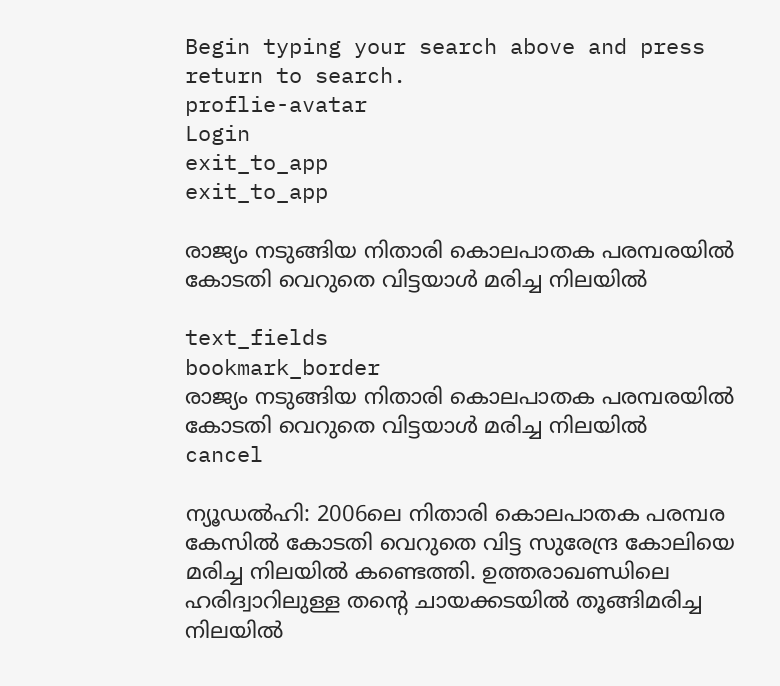Begin typing your search above and press return to search.
proflie-avatar
Login
exit_to_app
exit_to_app

രാജ്യം നടുങ്ങിയ നിതാരി കൊലപാതക പരമ്പരയിൽ കോടതി വെറുതെ വിട്ടയാൾ മരിച്ച നിലയിൽ

text_fields
bookmark_border
രാജ്യം നടുങ്ങിയ നിതാരി കൊലപാതക പരമ്പരയിൽ കോടതി വെറുതെ വിട്ടയാൾ മരിച്ച നിലയിൽ
cancel

ന്യൂഡൽഹി: 2006ലെ നിതാരി കൊലപാതക പരമ്പര കേസിൽ കോടതി വെറുതെ വിട്ട സുരേന്ദ്ര കോലിയെ മരിച്ച നിലയിൽ കണ്ടെത്തി. ഉത്തരാഖണ്ഡിലെ ഹരിദ്വാറിലുള്ള തന്‍റെ ചായക്കടയിൽ തൂങ്ങിമരിച്ച നിലയിൽ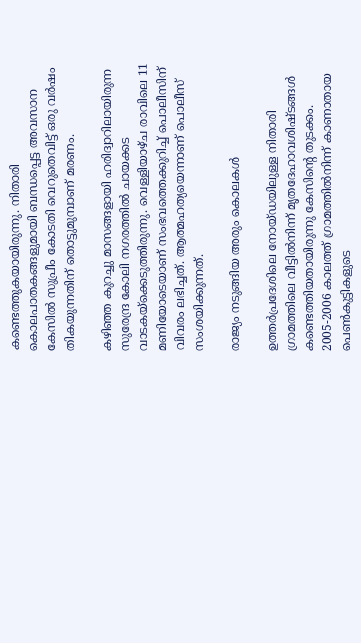കണ്ടെത്തുകയായിരുന്നു. നിതാരി കൊലപാതകങ്ങളുമായി ബന്ധപ്പെട്ട അവസാന കേസിൽ സുപ്രീം കോടതി വെറുതെവിട്ട് ഒരു വർഷം തികയുന്നതിന് തൊട്ടുമുമ്പാണ് മരണം.

കഴിഞ്ഞ കുറച്ചു മാസങ്ങളായി ഹരിദ്വാറിലായിരുന്ന സുരേന്ദ്ര കോലി നഗരത്തിൽ ചായക്കട വാടകയ്‌ക്കെടുത്തിരുന്നു. വെള്ളിയാഴ്ച രാവിലെ 11 മണിയോടെയാണ് സംഭവത്തെക്കുറിച്ച് പൊലീസിന് വിവരം ലഭിച്ചത്. ആത്മഹത്യയെന്നാണ് പൊലീസ് സംശയിക്കുന്നത്.

രാജ്യം നടുങ്ങിയ അരും കൊലകൾ

ഉത്തർപ്രദേശിലെ നോയ്ഡയിലുള്ള നിതാരി ഗ്രാമത്തിലെ വീട്ടിൽനിന്ന് മൃതദേഹാവശിഷ്ടങ്ങൾ കണ്ടെത്തിയതായിരുന്നു കേസിന്‍റെ തുടക്കം. 2005-2006 കാലത്ത് ഗ്രാമത്തിൽനിന്ന്‌ കാണാതായ പെൺകുട്ടികളുടെ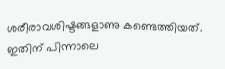ശരീരാവശിഷ്ടങ്ങളാണു കണ്ടെത്തിയത്. ഇതിന് പിന്നാലെ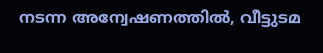നടന്ന അന്വേഷണത്തിൽ, വീട്ടുടമ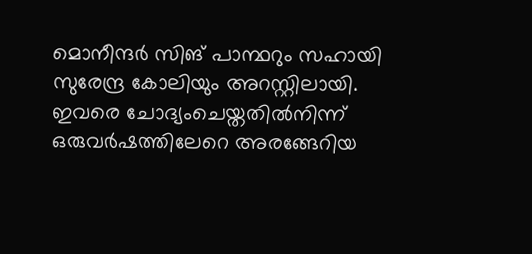മൊനീന്ദർ സിങ് പാന്ഥറും സഹായി സുരേന്ദ്ര കോലിയും അറസ്റ്റിലായി. ഇവരെ ചോദ്യംചെയ്തതിൽനിന്ന് ഒരുവർഷത്തിലേറെ അരങ്ങേറിയ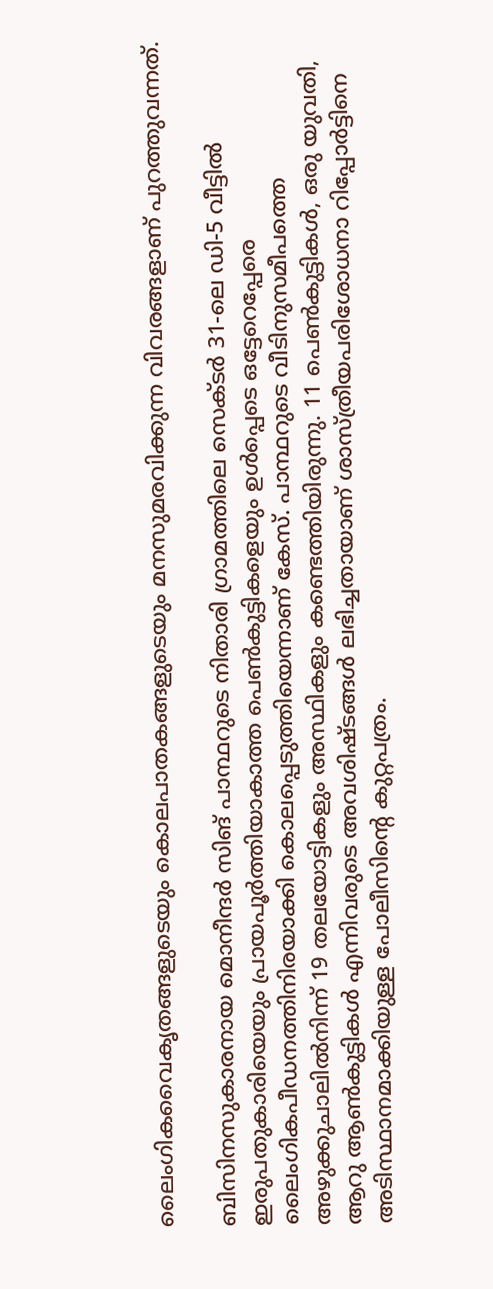ലൈംഗികവൈകൃതങ്ങളുടെയും കൊലപാതകങ്ങളുടെയും മനസുമരവിക്കുന്ന വിവരങ്ങളാണ് പുറത്തുവന്നത്.

ബിസിനസുകാരനായ മൊനീന്ദർ സിങ് പാന്ഥറുടെ നിതാരി ഗ്രാമത്തിലെ സെക്ടർ 31-ലെ ഡി-5 വീട്ടിൽ ഇരുപതുകാരിയെയും പ്രായപൂർത്തിയാകാത്ത പെൺകുട്ടികളെയും ഉൾപ്പെടെ ഒട്ടേറെപ്പേരെ ലൈംഗികപീഡനത്തിനിരയാക്കി കൊലപ്പെടുത്തിയെന്നാണ് കേസ്. പാന്ഥറുടെ വീടിനുസമീപത്തെ അഴുക്കുചാലിൽനിന്ന് 19 തലയോട്ടികളും അസ്ഥികളും കണ്ടെത്തിയിരുന്നു. 11 പെൺകുട്ടികൾ, ഒരു യുവതി, ആറു ആൺകുട്ടികൾ എന്നിവരുടെ അവശിഷ്ടങ്ങൾ ലഭിച്ചതായാണ് ശാസ്ത്രീയപരിശോധനാ റിപ്പോർട്ടിനെ അടിസ്ഥാനമാക്കിയുള്ള പോലീസിന്‍റെ കുറ്റപത്രം.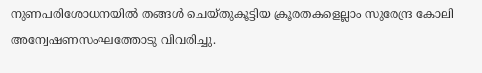നുണപരിശോധനയിൽ തങ്ങൾ ചെയ്തുകൂട്ടിയ ക്രൂരതകളെല്ലാം സുരേന്ദ്ര കോലി അന്വേഷണസംഘത്തോടു വിവരിച്ചു.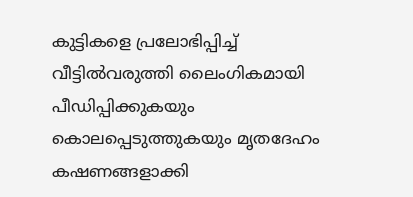കുട്ടികളെ പ്രലോഭിപ്പിച്ച് വീട്ടിൽവരുത്തി ലൈംഗികമായി പീഡിപ്പിക്കുകയും കൊലപ്പെടുത്തുകയും മൃതദേഹം കഷണങ്ങളാക്കി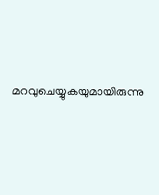മറവുചെയ്യുകയുമായിരുന്നു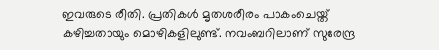ഇവരുടെ രീതി. പ്രതികൾ മൃതശരീരം പാകംചെയ്ത്‌ കഴിച്ചതായും മൊഴികളിലുണ്ട്. നവംബറിലാണ് സുരേന്ദ്ര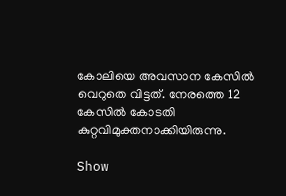കോലിയെ അവസാന കേസിൽ വെറുതെ വിട്ടത്. നേരത്തെ 12 കേസിൽ കോടതി കുറ്റവിമുക്തനാക്കിയിരുന്നു.

Show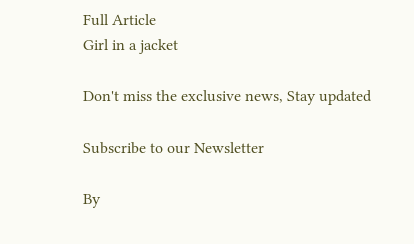Full Article
Girl in a jacket

Don't miss the exclusive news, Stay updated

Subscribe to our Newsletter

By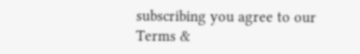subscribing you agree to our Terms &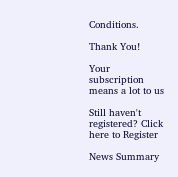Conditions.

Thank You!

Your subscription means a lot to us

Still haven't registered? Click here to Register

News Summary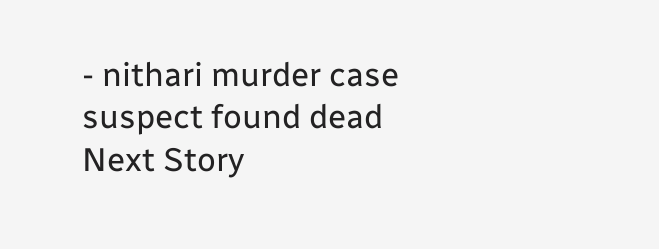- nithari murder case suspect found dead
Next Story